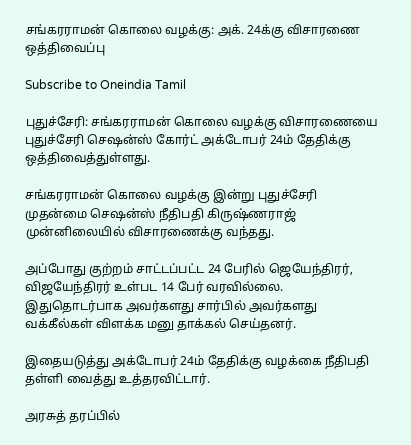சங்கரராமன் கொலை வழக்கு: அக். 24க்கு விசாரணை ஒத்திவைப்பு

Subscribe to Oneindia Tamil

புதுச்சேரி: சங்கரராமன் கொலை வழக்கு விசாரணையை புதுச்சேரி செஷன்ஸ் கோர்ட் அக்டோபர் 24ம் தேதிக்கு ஒத்திவைத்துள்ளது.

சங்கரராமன் கொலை வழக்கு இன்று புதுச்சேரி முதன்மை செஷன்ஸ் நீதிபதி கிருஷ்ணராஜ் முன்னிலையில் விசாரணைக்கு வந்தது.

அப்போது குற்றம் சாட்டப்பட்ட 24 பேரில் ஜெயேந்திரர், விஜயேந்திரர் உள்பட 14 பேர் வரவில்லை. இதுதொடர்பாக அவர்களது சார்பில் அவர்களது வக்கீல்கள் விளக்க மனு தாக்கல் செய்தனர்.

இதையடுத்து அக்டோபர் 24ம் தேதிக்கு வழக்கை நீதிபதி தள்ளி வைத்து உத்தரவிட்டார்.

அரசுத் தரப்பில்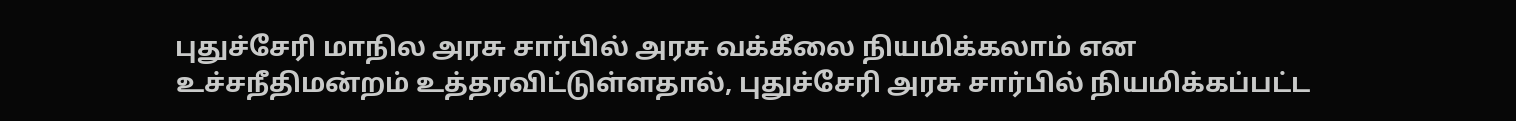புதுச்சேரி மாநில அரசு சார்பில் அரசு வக்கீலை நியமிக்கலாம் என உச்சநீதிமன்றம் உத்தரவிட்டுள்ளதால், புதுச்சேரி அரசு சார்பில் நியமிக்கப்பட்ட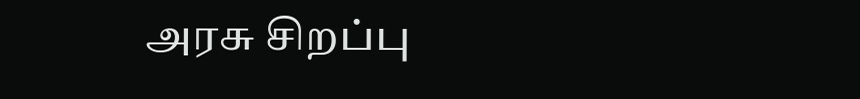அரசு சிறப்பு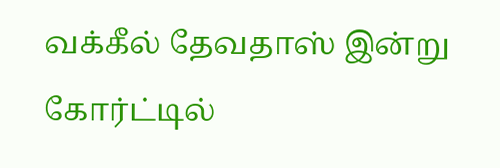வக்கீல் தேவதாஸ் இன்று கோர்ட்டில்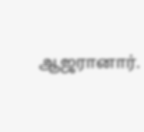ஆஜரானார்.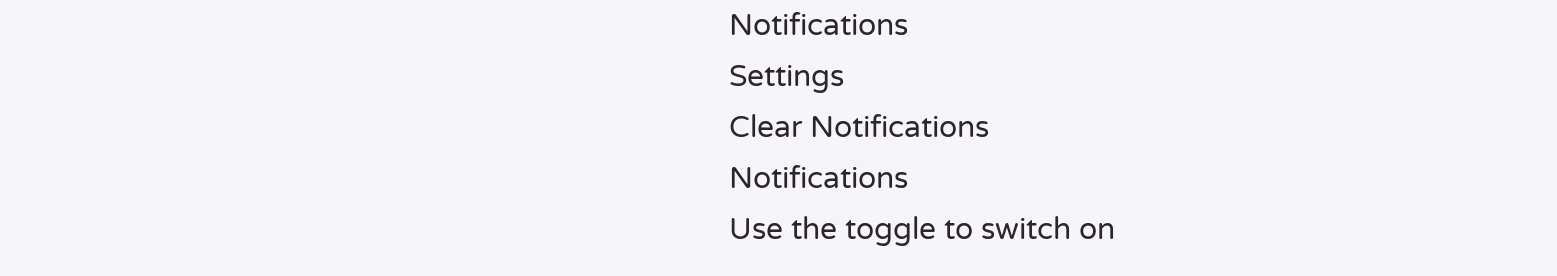Notifications
Settings
Clear Notifications
Notifications
Use the toggle to switch on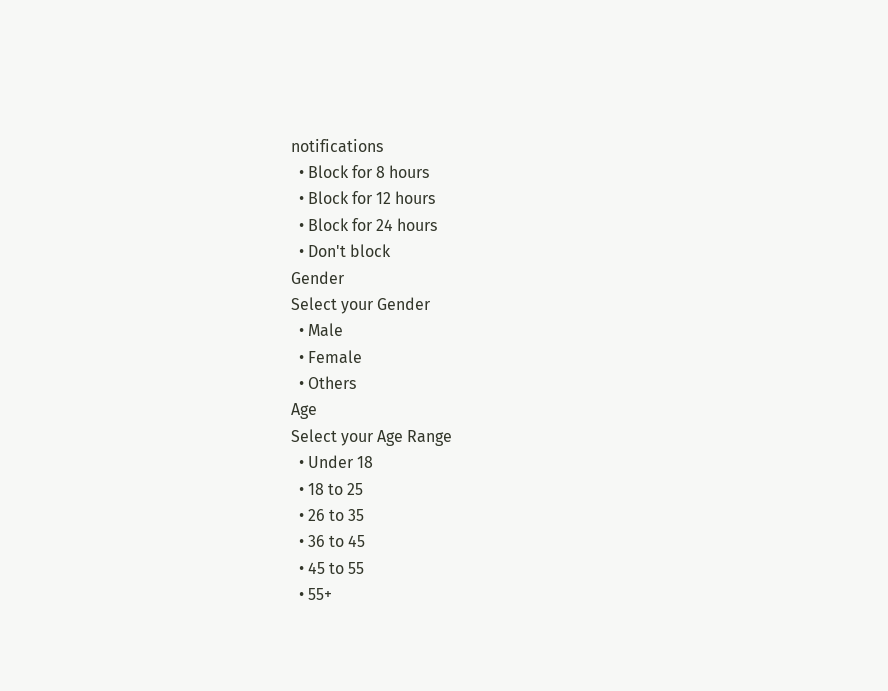notifications
  • Block for 8 hours
  • Block for 12 hours
  • Block for 24 hours
  • Don't block
Gender
Select your Gender
  • Male
  • Female
  • Others
Age
Select your Age Range
  • Under 18
  • 18 to 25
  • 26 to 35
  • 36 to 45
  • 45 to 55
  • 55+